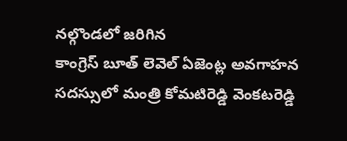నల్గొండలో జరిగిన
కాంగ్రెస్ బూత్ లెవెల్ ఏజెంట్ల అవగాహన సదస్సులో మంత్రి కోమటిరెడ్డి వెంకటరెడ్డి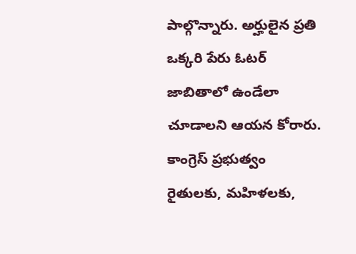పాల్గొన్నారు. అర్హులైన ప్రతి ఒక్కరి పేరు ఓటర్ జాబితాలో ఉండేలా చూడాలని ఆయన కోరారు.
కాంగ్రెస్ ప్రభుత్వం రైతులకు, మహిళలకు,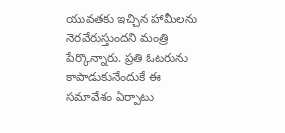యువతకు ఇచ్చిన హామీలను నెరవేరుస్తుందని మంత్రి పేర్కొన్నారు. ప్రతి ఓటరును కాపాడుకునేందుకే ఈ సమావేశం ఏర్పాటు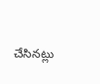చేసినట్లు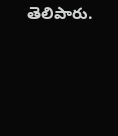తెలిపారు.